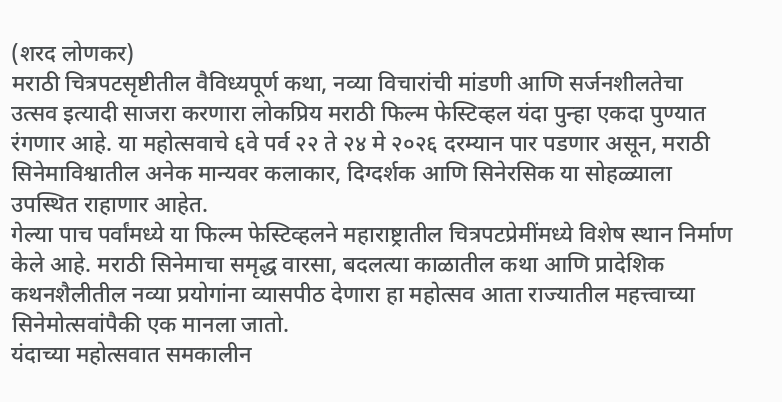(शरद लोणकर)
मराठी चित्रपटसृष्टीतील वैविध्यपूर्ण कथा, नव्या विचारांची मांडणी आणि सर्जनशीलतेचा उत्सव इत्यादी साजरा करणारा लोकप्रिय मराठी फिल्म फेस्टिव्हल यंदा पुन्हा एकदा पुण्यात रंगणार आहे. या महोत्सवाचे ६वे पर्व २२ ते २४ मे २०२६ दरम्यान पार पडणार असून, मराठी सिनेमाविश्वातील अनेक मान्यवर कलाकार, दिग्दर्शक आणि सिनेरसिक या सोहळ्याला उपस्थित राहाणार आहेत.
गेल्या पाच पर्वांमध्ये या फिल्म फेस्टिव्हलने महाराष्ट्रातील चित्रपटप्रेमींमध्ये विशेष स्थान निर्माण केले आहे. मराठी सिनेमाचा समृद्ध वारसा, बदलत्या काळातील कथा आणि प्रादेशिक कथनशैलीतील नव्या प्रयोगांना व्यासपीठ देणारा हा महोत्सव आता राज्यातील महत्त्वाच्या सिनेमोत्सवांपैकी एक मानला जातो.
यंदाच्या महोत्सवात समकालीन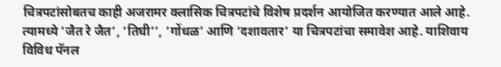चित्रपटांसोबतच काही अजरामर क्लासिक चित्रपटांचे विशेष प्रदर्शन आयोजित करण्यात आले आहे. त्यामध्ये ‘जैत रे जैत’, ‘तिघी’’, ‘गोंधळ’ आणि ‘दशावतार’ या चित्रपटांचा समावेश आहे. याशिवाय विविध पॅनल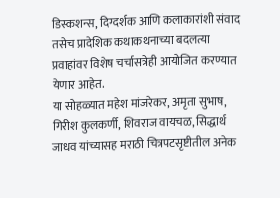डिस्कशन्स, दिग्दर्शक आणि कलाकारांशी संवाद तसेच प्रादेशिक कथाकथनाच्या बदलत्या प्रवाहांवर विशेष चर्चासत्रेही आयोजित करण्यात येणार आहेत.
या सोहळ्यात महेश मांजरेकर, अमृता सुभाष, गिरीश कुलकर्णी, शिवराज वायचळ, सिद्धार्थ जाधव यांच्यासह मराठी चित्रपटसृष्टीतील अनेक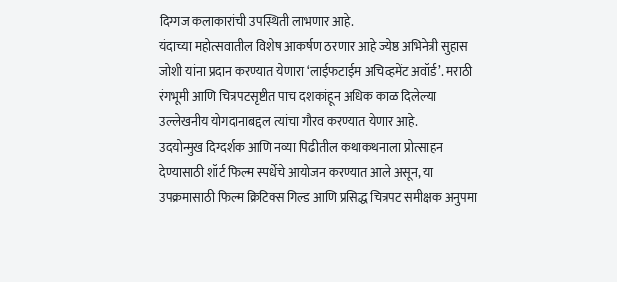दिग्गज कलाकारांची उपस्थिती लाभणार आहे.
यंदाच्या महोत्सवातील विशेष आकर्षण ठरणार आहे ज्येष्ठ अभिनेत्री सुहास जोशी यांना प्रदान करण्यात येणारा ‘लाईफटाईम अचिव्हमेंट अवॉर्ड’. मराठी रंगभूमी आणि चित्रपटसृष्टीत पाच दशकांहून अधिक काळ दिलेल्या उल्लेखनीय योगदानाबद्दल त्यांचा गौरव करण्यात येणार आहे.
उदयोन्मुख दिग्दर्शक आणि नव्या पिढीतील कथाकथनाला प्रोत्साहन देण्यासाठी शॉर्ट फिल्म स्पर्धेचे आयोजन करण्यात आले असून, या उपक्रमासाठी फिल्म क्रिटिक्स गिल्ड आणि प्रसिद्ध चित्रपट समीक्षक अनुपमा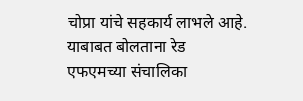चोप्रा यांचे सहकार्य लाभले आहे.
याबाबत बोलताना रेड एफएमच्या संचालिका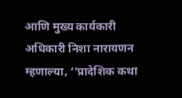आणि मुख्य कार्यकारी अधिकारी निशा नारायणन म्हणाल्या, ‘’प्रादेशिक कथा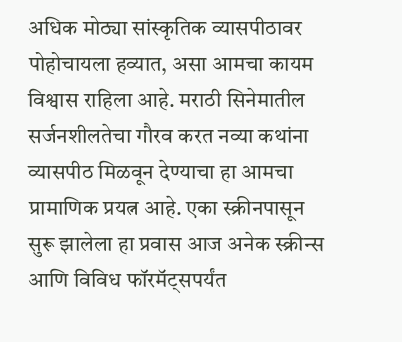अधिक मोठ्या सांस्कृतिक व्यासपीठावर पोहोचायला हव्यात, असा आमचा कायम विश्वास राहिला आहे. मराठी सिनेमातील सर्जनशीलतेचा गौरव करत नव्या कथांना व्यासपीठ मिळवून देण्याचा हा आमचा प्रामाणिक प्रयत्न आहे. एका स्क्रीनपासून सुरू झालेला हा प्रवास आज अनेक स्क्रीन्स आणि विविध फॉरमॅट्सपर्यंत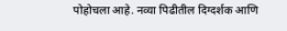पोहोचला आहे. नव्या पिढीतील दिग्दर्शक आणि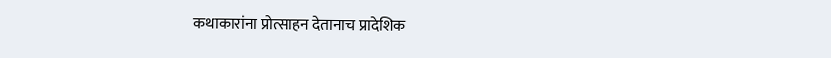कथाकारांना प्रोत्साहन देतानाच प्रादेशिक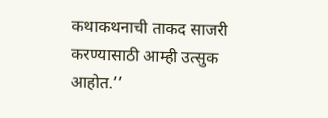कथाकथनाची ताकद साजरी करण्यासाठी आम्ही उत्सुक आहोत.’’